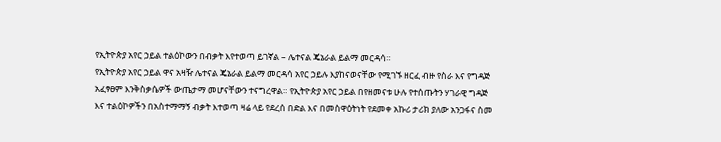የኢትዮጵያ አየር ኃይል ተልዕኮውን በብቃት እየተወጣ ይገኛል – ሌተናል ጄኔራል ይልማ መርዳሳ።
የኢትዮጵያ አየር ኃይል ዋና አዛዥ ሌተናል ጄኔራል ይልማ መርዳሳ አየር ኃይሉ እያከናወናቸው የሚገኙ ዘርፈ ብዙ የስራ እና የግዳጅ አፈፃፀም እንቅስቃሴዎች ውጤታማ መሆናቸውን ተናግረዋል። የኢትዮጵያ አየር ኃይል በየዘመናቱ ሁሉ የተሰጡትን ሃገራዊ ግዳጅ እና ተልዕኮዎችን በአስተማማኝ ብቃት እተወጣ ዛሬ ላይ የደረሰ በድል እና በመስዋዕትነት የደመቀ አኩሪ ታሪክ ያለው አንጋፋና ስመ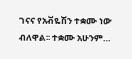ገናና የአቭዬሽን ተቋሙ ነው ብለዋል፡፡ ተቋሙ አሁንም…